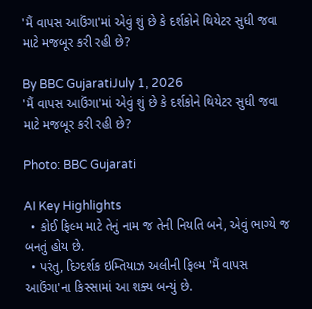'મૈં વાપસ આઉંગા'માં એવું શું છે કે દર્શકોને થિયેટર સુધી જવા માટે મજબૂર કરી રહી છે?

By BBC GujaratiJuly 1, 2026
'મૈં વાપસ આઉંગા'માં એવું શું છે કે દર્શકોને થિયેટર સુધી જવા માટે મજબૂર કરી રહી છે?

Photo: BBC Gujarati

AI Key Highlights
  • કોઈ ફિલ્મ માટે તેનું નામ જ તેની નિયતિ બને, એવું ભાગ્યે જ બનતું હોય છે.
  • પરંતુ, દિગ્દર્શક ઇમ્તિયાઝ અલીની ફિલ્મ 'મૈં વાપસ આઉંગા'ના કિસ્સામાં આ શક્ય બન્યું છે.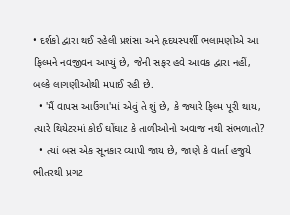• દર્શકો દ્વારા થઈ રહેલી પ્રશંસા અને હૃદયસ્પર્શી ભલામણોએ આ ફિલ્મને નવજીવન આપ્યું છે, જેની સફર હવે આવક દ્વારા નહીં, બલ્કે લાગણીઓથી મપાઈ રહી છે.
  • 'મૈં વાપસ આઉંગા'માં એવું તે શું છે, કે જ્યારે ફિલ્મ પૂરી થાય, ત્યારે થિયેટરમાં કોઈ ઘોંઘાટ કે તાળીઓનો અવાજ નથી સંભળાતો?
  • ત્યાં બસ એક સૂનકાર વ્યાપી જાય છે, જાણે કે વાર્તા હજુયે ભીતરથી પ્રગટ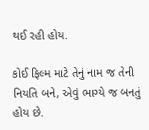થઈ રહી હોય.

કોઈ ફિલ્મ માટે તેનું નામ જ તેની નિયતિ બને, એવું ભાગ્યે જ બનતું હોય છે.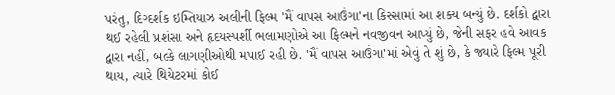પરંતુ, દિગ્દર્શક ઇમ્તિયાઝ અલીની ફિલ્મ 'મૈં વાપસ આઉંગા'ના કિસ્સામાં આ શક્ય બન્યું છે. દર્શકો દ્વારા થઈ રહેલી પ્રશંસા અને હૃદયસ્પર્શી ભલામણોએ આ ફિલ્મને નવજીવન આપ્યું છે, જેની સફર હવે આવક દ્વારા નહીં, બલ્કે લાગણીઓથી મપાઈ રહી છે. 'મૈં વાપસ આઉંગા'માં એવું તે શું છે, કે જ્યારે ફિલ્મ પૂરી થાય, ત્યારે થિયેટરમાં કોઈ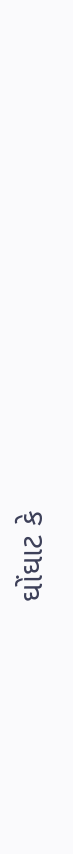ઘોંઘાટ કે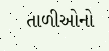તાળીઓનો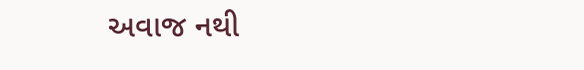અવાજ નથી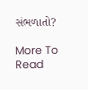સંભળાતો?

More To Read